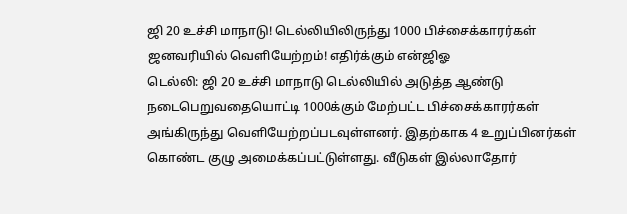ஜி 20 உச்சி மாநாடு! டெல்லியிலிருந்து 1000 பிச்சைக்காரர்கள் ஜனவரியில் வெளியேற்றம்! எதிர்க்கும் என்ஜிஓ
டெல்லி: ஜி 20 உச்சி மாநாடு டெல்லியில் அடுத்த ஆண்டு நடைபெறுவதையொட்டி 1000க்கும் மேற்பட்ட பிச்சைக்காரர்கள் அங்கிருந்து வெளியேற்றப்படவுள்ளனர். இதற்காக 4 உறுப்பினர்கள் கொண்ட குழு அமைக்கப்பட்டுள்ளது. வீடுகள் இல்லாதோர்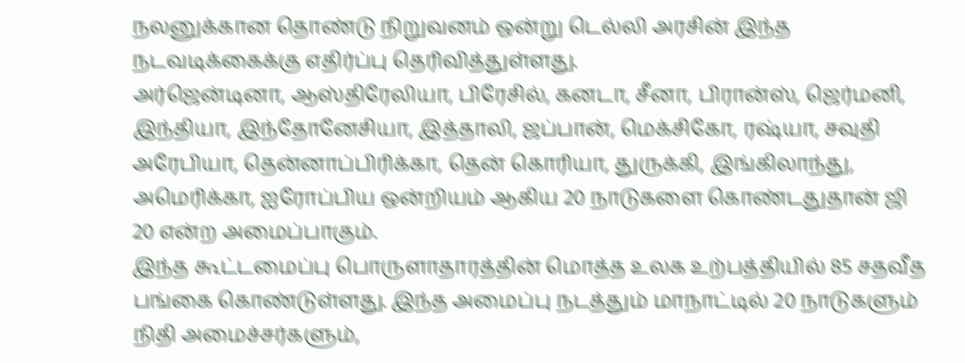நலனுக்கான தொண்டு நிறுவனம் ஒன்று டெல்லி அரசின் இந்த நடவடிக்கைக்கு எதிர்ப்பு தெரிவித்துள்ளது.
அர்ஜென்டினா, ஆஸ்திரேலியா, பிரேசில், கனடா, சீனா, பிரான்ஸ், ஜெர்மனி, இந்தியா, இந்தோனேசியா, இத்தாலி, ஜப்பான், மெக்சிகோ, ரஷ்யா, சவுதி அரேபியா, தென்னாப்பிரிக்கா, தென் கொரியா, துருக்கி, இங்கிலாந்து, அமெரிக்கா, ஐரோப்பிய ஒன்றியம் ஆகிய 20 நாடுகளை கொண்டதுதான் ஜி 20 என்ற அமைப்பாகும்.
இந்த கூட்டமைப்பு பொருளாதாரத்தின் மொத்த உலக உற்பத்தியில் 85 சதவீத பங்கை கொண்டுள்ளது. இந்த அமைப்பு நடத்தும் மாநாட்டில் 20 நாடுகளும் நிதி அமைச்சர்களும்,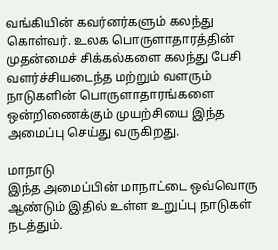வங்கியின் கவர்னர்களும் கலந்து கொள்வர். உலக பொருளாதாரத்தின் முதன்மைச் சிக்கல்களை கலந்து பேசி வளர்ச்சியடைந்த மற்றும் வளரும் நாடுகளின் பொருளாதாரங்களை ஒன்றிணைக்கும் முயற்சியை இந்த அமைப்பு செய்து வருகிறது.

மாநாடு
இந்த அமைப்பின் மாநாட்டை ஒவ்வொரு ஆண்டும் இதில் உள்ள உறுப்பு நாடுகள் நடத்தும்.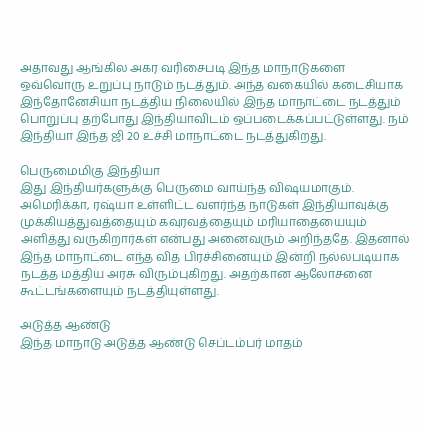அதாவது ஆங்கில அகர வரிசைபடி இந்த மாநாடுகளை ஒவ்வொரு உறுப்பு நாடும் நடத்தும். அந்த வகையில் கடைசியாக இந்தோனேசியா நடத்திய நிலையில் இந்த மாநாட்டை நடத்தும் பொறுப்பு தற்போது இந்தியாவிடம் ஒப்படைக்கப்பட்டுள்ளது. நம் இந்தியா இந்த ஜி 20 உச்சி மாநாட்டை நடத்துகிறது.

பெருமைமிகு இந்தியா
இது இந்தியர்களுக்கு பெருமை வாய்ந்த விஷயமாகும். அமெரிக்கா, ரஷ்யா உள்ளிட்ட வளர்ந்த நாடுகள் இந்தியாவுக்கு முக்கியத்துவத்தையும் கவுரவத்தையும் மரியாதையையும் அளித்து வருகிறார்கள் என்பது அனைவரும் அறிந்ததே. இதனால் இந்த மாநாட்டை எந்த வித பிரச்சினையும் இன்றி நல்லபடியாக நடத்த மத்திய அரசு விரும்புகிறது. அதற்கான ஆலோசனை கூட்டங்களையும் நடத்தியுள்ளது.

அடுத்த ஆண்டு
இந்த மாநாடு அடுத்த ஆண்டு செப்டம்பர் மாதம்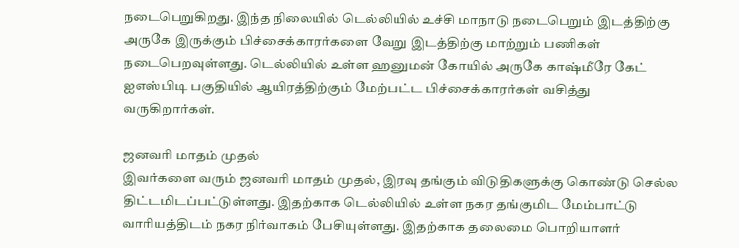நடைபெறுகிறது. இந்த நிலையில் டெல்லியில் உச்சி மாநாடு நடைபெறும் இடத்திற்கு அருகே இருக்கும் பிச்சைக்காரர்களை வேறு இடத்திற்கு மாற்றும் பணிகள் நடைபெறவுள்ளது. டெல்லியில் உள்ள ஹனுமன் கோயில் அருகே காஷ்மீரே கேட் ஐஎஸ்பிடி பகுதியில் ஆயிரத்திற்கும் மேற்பட்ட பிச்சைக்காரர்கள் வசித்து வருகிறார்கள்.

ஜனவரி மாதம் முதல்
இவர்களை வரும் ஜனவரி மாதம் முதல், இரவு தங்கும் விடுதிகளுக்கு கொண்டு செல்ல திட்டமிடப்பட்டுள்ளது. இதற்காக டெல்லியில் உள்ள நகர தங்குமிட மேம்பாட்டு வாரியத்திடம் நகர நிர்வாகம் பேசியுள்ளது. இதற்காக தலைமை பொறியாளர்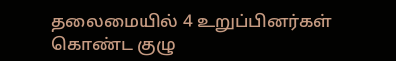தலைமையில் 4 உறுப்பினர்கள் கொண்ட குழு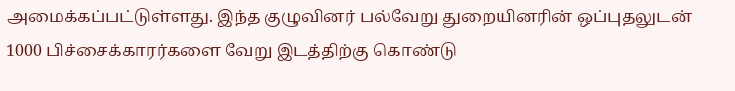அமைக்கப்பட்டுள்ளது. இந்த குழுவினர் பல்வேறு துறையினரின் ஒப்புதலுடன் 1000 பிச்சைக்காரர்களை வேறு இடத்திற்கு கொண்டு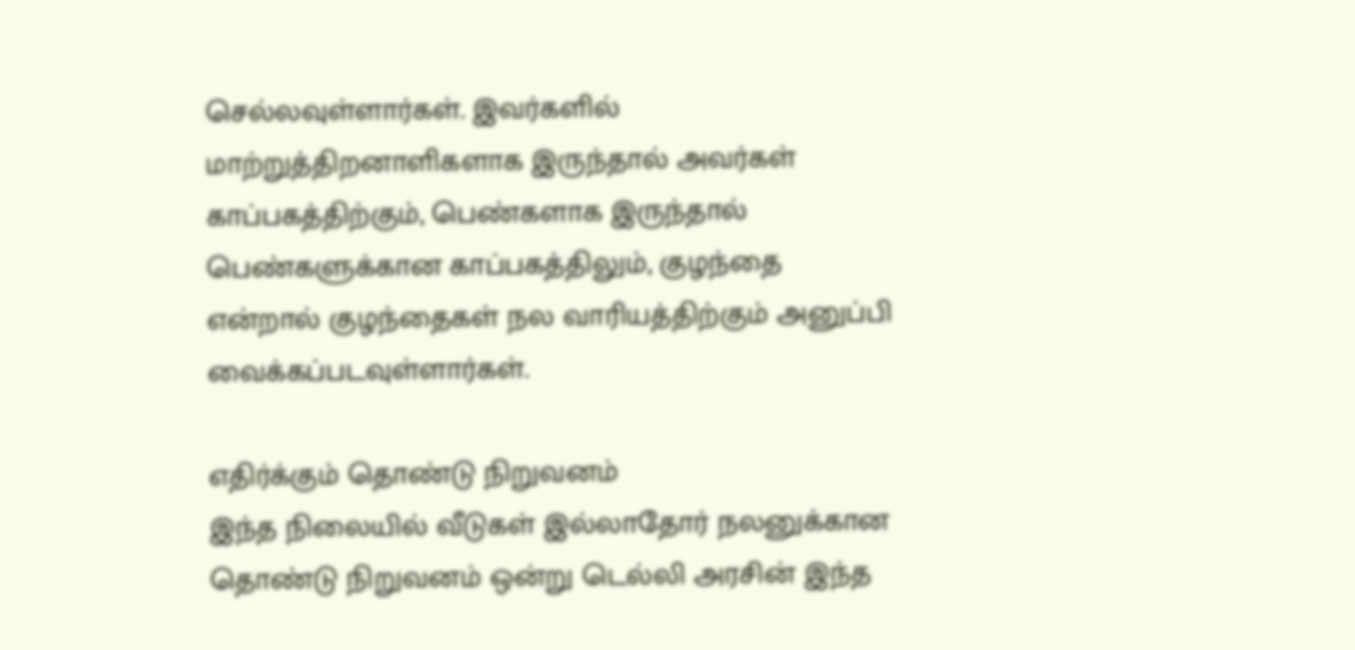செல்லவுள்ளார்கள். இவர்களில் மாற்றுத்திறனாளிகளாக இருந்தால் அவர்கள் காப்பகத்திற்கும், பெண்களாக இருந்தால் பெண்களுக்கான காப்பகத்திலும், குழந்தை என்றால் குழந்தைகள் நல வாரியத்திற்கும் அனுப்பி வைக்கப்படவுள்ளார்கள்.

எதிர்க்கும் தொண்டு நிறுவனம்
இந்த நிலையில் வீடுகள் இல்லாதோர் நலனுக்கான தொண்டு நிறுவனம் ஒன்று டெல்லி அரசின் இந்த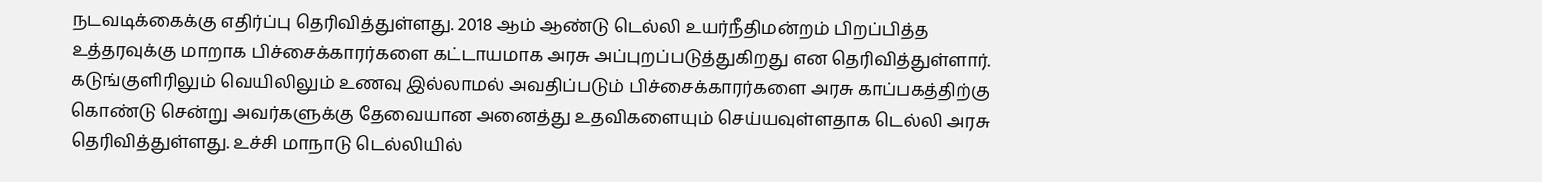நடவடிக்கைக்கு எதிர்ப்பு தெரிவித்துள்ளது. 2018 ஆம் ஆண்டு டெல்லி உயர்நீதிமன்றம் பிறப்பித்த உத்தரவுக்கு மாறாக பிச்சைக்காரர்களை கட்டாயமாக அரசு அப்புறப்படுத்துகிறது என தெரிவித்துள்ளார். கடுங்குளிரிலும் வெயிலிலும் உணவு இல்லாமல் அவதிப்படும் பிச்சைக்காரர்களை அரசு காப்பகத்திற்கு கொண்டு சென்று அவர்களுக்கு தேவையான அனைத்து உதவிகளையும் செய்யவுள்ளதாக டெல்லி அரசு தெரிவித்துள்ளது. உச்சி மாநாடு டெல்லியில்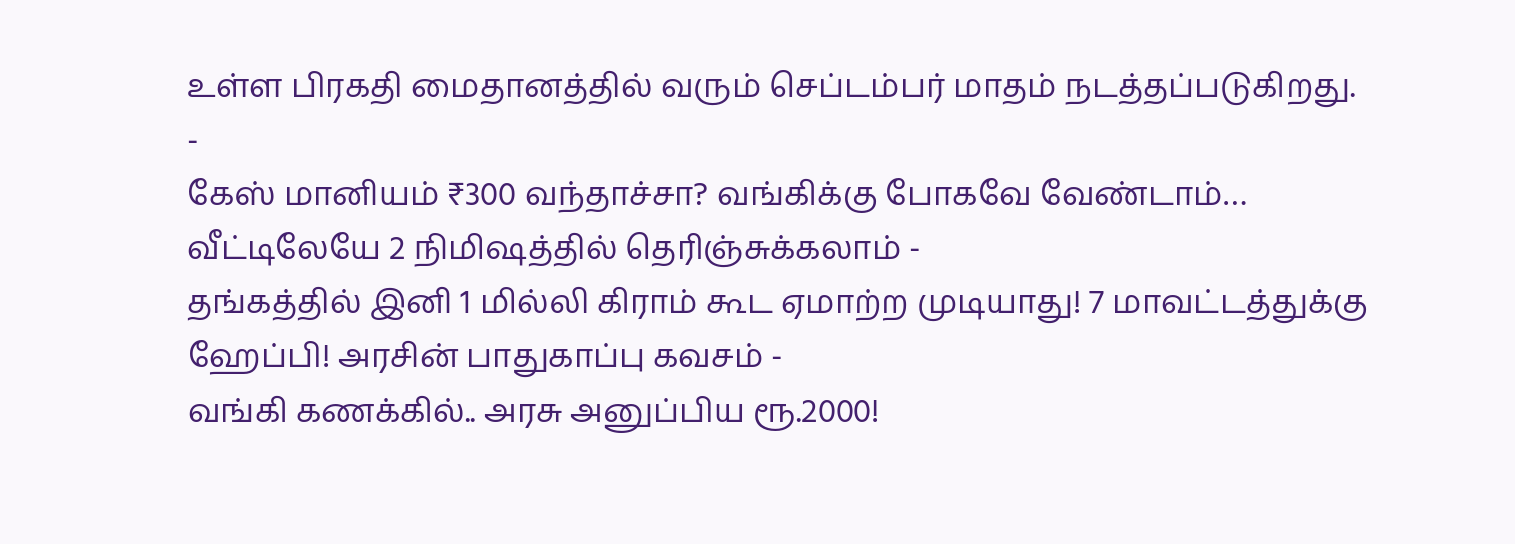உள்ள பிரகதி மைதானத்தில் வரும் செப்டம்பர் மாதம் நடத்தப்படுகிறது.
-
கேஸ் மானியம் ₹300 வந்தாச்சா? வங்கிக்கு போகவே வேண்டாம்… வீட்டிலேயே 2 நிமிஷத்தில் தெரிஞ்சுக்கலாம் -
தங்கத்தில் இனி 1 மில்லி கிராம் கூட ஏமாற்ற முடியாது! 7 மாவட்டத்துக்கு ஹேப்பி! அரசின் பாதுகாப்பு கவசம் -
வங்கி கணக்கில்.. அரசு அனுப்பிய ரூ.2000!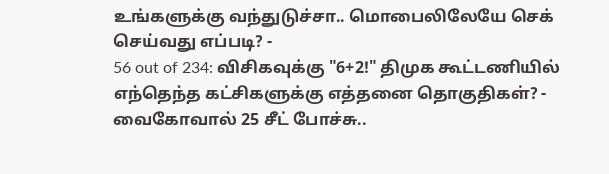உங்களுக்கு வந்துடுச்சா.. மொபைலிலேயே செக் செய்வது எப்படி? -
56 out of 234: விசிகவுக்கு "6+2!" திமுக கூட்டணியில் எந்தெந்த கட்சிகளுக்கு எத்தனை தொகுதிகள்? -
வைகோவால் 25 சீட் போச்சு..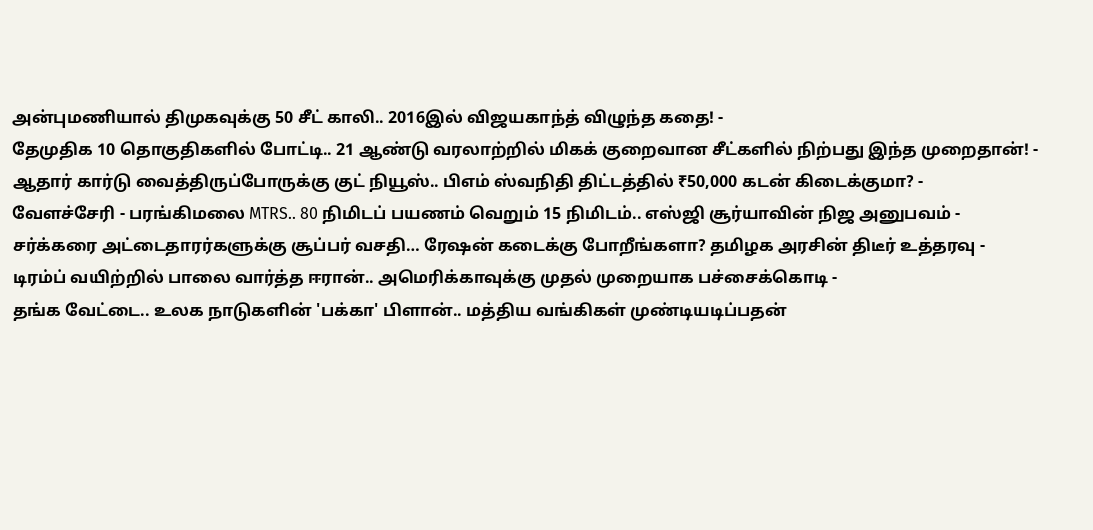அன்புமணியால் திமுகவுக்கு 50 சீட் காலி.. 2016இல் விஜயகாந்த் விழுந்த கதை! -
தேமுதிக 10 தொகுதிகளில் போட்டி.. 21 ஆண்டு வரலாற்றில் மிகக் குறைவான சீட்களில் நிற்பது இந்த முறைதான்! -
ஆதார் கார்டு வைத்திருப்போருக்கு குட் நியூஸ்.. பிஎம் ஸ்வநிதி திட்டத்தில் ₹50,000 கடன் கிடைக்குமா? -
வேளச்சேரி - பரங்கிமலை MTRS.. 80 நிமிடப் பயணம் வெறும் 15 நிமிடம்.. எஸ்ஜி சூர்யாவின் நிஜ அனுபவம் -
சர்க்கரை அட்டைதாரர்களுக்கு சூப்பர் வசதி… ரேஷன் கடைக்கு போறீங்களா? தமிழக அரசின் திடீர் உத்தரவு -
டிரம்ப் வயிற்றில் பாலை வார்த்த ஈரான்.. அமெரிக்காவுக்கு முதல் முறையாக பச்சைக்கொடி -
தங்க வேட்டை.. உலக நாடுகளின் 'பக்கா' பிளான்.. மத்திய வங்கிகள் முண்டியடிப்பதன்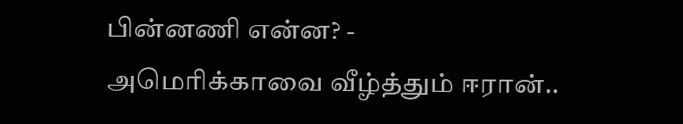பின்னணி என்ன? -
அமெரிக்காவை வீழ்த்தும் ஈரான்..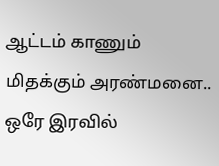ஆட்டம் காணும் மிதக்கும் அரண்மனை.. ஒரே இரவில்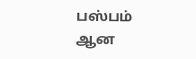பஸ்பம் ஆன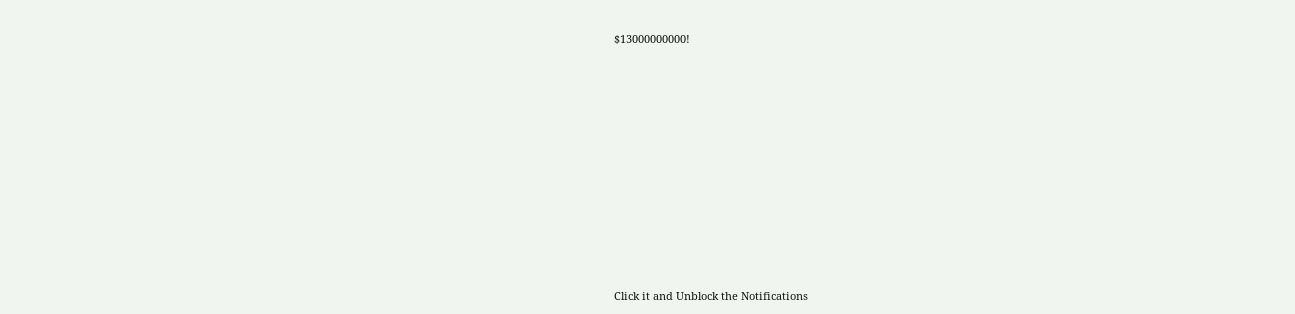$13000000000!












Click it and Unblock the Notifications